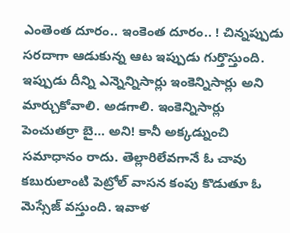ఎంతెంత దూరం.. ఇంకెంత దూరం.. ! చిన్నప్పుడు సరదాగా ఆడుకున్న ఆట ఇప్పుడు గుర్తొస్తుంది. ఇప్పుడు దీన్ని ఎన్నెన్నిసార్లు ఇంకెన్నిసార్లు అని మార్చుకోవాలి. అడగాలి. ఇంకెన్నిసార్లు పెంచుతర్రా బై… అని! కానీ అక్కడ్నుంచి సమాధానం రాదు. తెల్లారిలేవగానే ఓ చావు కబురులాంటి పెట్రోల్ వాసన కంపు కొడుతూ ఓ మెస్సేజ్ వస్తుంది. ఇవాళ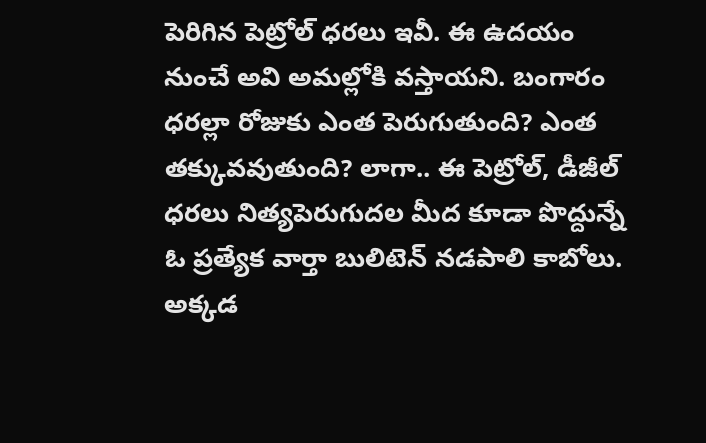పెరిగిన పెట్రోల్ ధరలు ఇవీ. ఈ ఉదయం నుంచే అవి అమల్లోకి వస్తాయని. బంగారం ధరల్లా రోజుకు ఎంత పెరుగుతుంది? ఎంత తక్కువవుతుంది? లాగా.. ఈ పెట్రోల్, డీజీల్ ధరలు నిత్యపెరుగుదల మీద కూడా పొద్దున్నే ఓ ప్రత్యేక వార్తా బులిటెన్ నడపాలి కాబోలు.
అక్కడ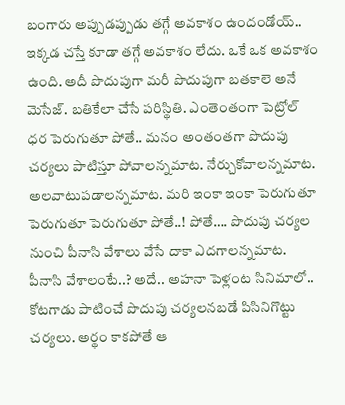బంగారు అప్పుడప్పుడు తగ్గే అవకాశం ఉందండోయ్.. ఇక్కడ చస్తే కూడా తగ్గే అవకాశం లేదు. ఒకే ఒక అవకాశం ఉంది. అదీ పొదుపుగా మరీ పొదుపుగా బతకాలె అనే మెసేజ్. బతికేలా చేసే పరిస్థితి. ఎంతెంతంగా పెట్రోల్ ధర పెరుగుతూ పోతే.. మనం అంతంతగా పొదుపు చర్యలు పాటిస్తూ పోవాలన్నమాట. నేర్చుకోవాలన్నమాట. అలవాటుపడాలన్నమాట. మరి ఇంకా ఇంకా పెరుగుతూ పెరుగుతూ పెరుగుతూ పోతే..! పోతే…. పొదుపు చర్యల నుంచి పీనాసి వేశాలు వేసే దాకా ఎదగాలన్నమాట. పీనాసి వేశాలంటే..? అదే.. అహనా పెళ్లంట సినిమాలో.. కోటగాడు పాటించే పొదుపు చర్యలనబడే పిసినిగొట్టు చర్యలు. అర్థం కాకపోతే ఆ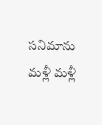సనిమాను మళ్లీ మళ్లీ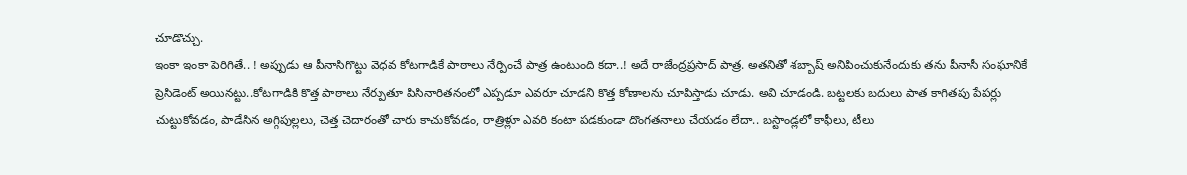చూడొచ్చు.
ఇంకా ఇంకా పెరిగితే.. ! అప్పుడు ఆ పీనాసిగొట్టు వెధవ కోటగాడికే పాఠాలు నేర్పించే పాత్ర ఉంటుంది కదా..! అదే రాజేంద్రప్రసాద్ పాత్ర. అతనితో శబ్బాష్ అనిపించుకునేందుకు తను పీనాసీ సంఘానికే ప్రెసిడెంట్ అయినట్టు..కోటగాడికి కొత్త పాఠాలు నేర్పుతూ పిసినారితనంలో ఎప్పడూ ఎవరూ చూడని కొత్త కోణాలను చూపిస్తాడు చూడు. అవి చూడండి. బట్టలకు బదులు పాత కాగితపు పేపర్లు చుట్టుకోవడం, పాడేసిన అగ్గిపుల్లలు, చెత్త చెదారంతో చారు కాచుకోవడం, రాత్రిళ్లూ ఎవరి కంటా పడకుండా దొంగతనాలు చేయడం లేదా.. బస్టాండ్లలో కాఫీలు, టీలు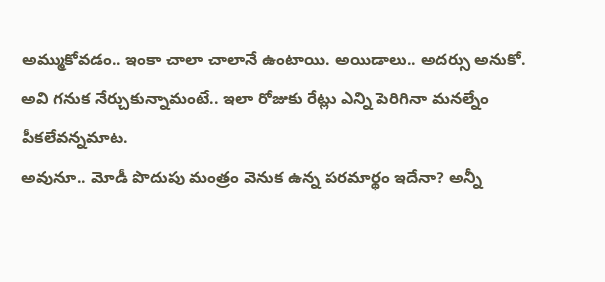అమ్ముకోవడం.. ఇంకా చాలా చాలానే ఉంటాయి. అయిడాలు.. అదర్సు అనుకో. అవి గనుక నేర్చుకున్నామంటే.. ఇలా రోజుకు రేట్లు ఎన్ని పెరిగినా మనల్నేం పీకలేవన్నమాట.
అవునూ.. మోడీ పొదుపు మంత్రం వెనుక ఉన్న పరమార్థం ఇదేనా? అన్నీ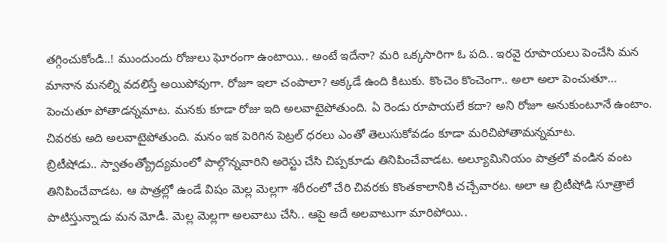తగ్గించుకోండి..! ముందుందు రోజులు ఘోరంగా ఉంటాయి.. అంటే ఇదేనా? మరి ఒక్కసారిగా ఓ పది.. ఇరవై రూపాయలు పెంచేసి మన మానాన మనల్ని వదలిస్తే అయిపోవుగా. రోజూ ఇలా చంపాలా? అక్కడే ఉంది కిటుకు. కొంచెం కొంచెంగా.. అలా అలా పెంచుతూ… పెంచుతూ పోతాడన్నమాట. మనకు కూడా రోజు ఇది అలవాటైపోతుంది. ఏ రెండు రూపాయలే కదా? అని రోజూ అనుకుంటూనే ఉంటాం. చివరకు అది అలవాటైపోతుంది. మనం ఇక పెరిగిన పెట్రల్ ధరలు ఎంతో తెలుసుకోవడం కూడా మరిచిపోతామన్నమాట.
బ్రిటీషోడు.. స్వాతంత్య్రోద్యమంలో పాల్గొన్నవారిని అరెస్టు చేసి చిప్పకూడు తినిపించేవాడట. అల్యూమినియం పాత్రలో వండిన వంట తినిపించేవాడట. ఆ పాత్రల్లో ఉండే విషం మెల్ల మెల్లగా శరీరంలో చేరి చివరకు కొంతకాలానికి చచ్చేవారట. అలా ఆ బ్రిటీషోడి సూత్రాలే పాటిస్తున్నాడు మన మోడీ. మెల్ల మెల్లగా అలవాటు చేసి.. ఆపై అదే అలవాటుగా మారిపోయి..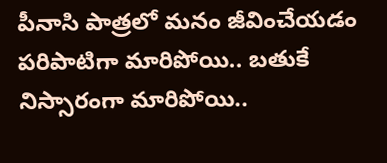పీనాసి పాత్రలో మనం జీవించేయడం పరిపాటిగా మారిపోయి.. బతుకే నిస్సారంగా మారిపోయి..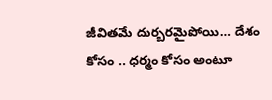జీవితమే దుర్బరమైపోయి… దేశం కోసం .. ధర్మం కోసం అంటూ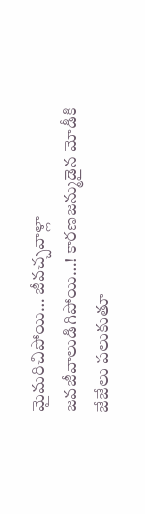మైమరిచిపోయి… జీవచ్చవాళ్లా జవజీవాలుడిగిపోయి…! కారణజన్ముడైన మోడీకి జేజేలు పలుకుతూ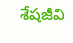శేషజీవి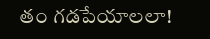తం గడపేయాలలా!